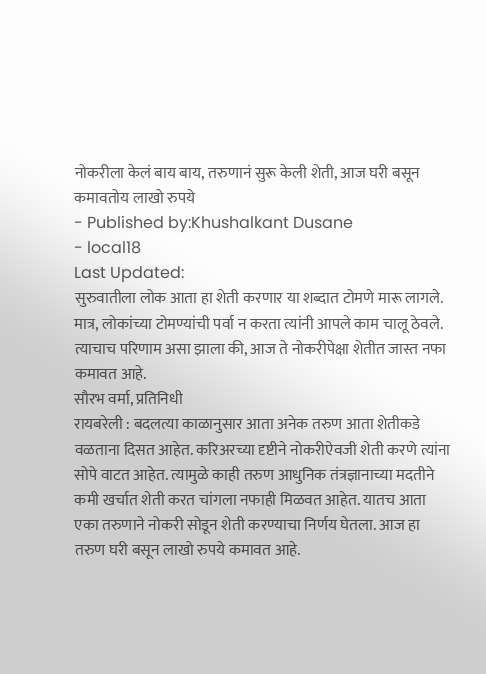नोकरीला केलं बाय बाय, तरुणानं सुरू केली शेती, आज घरी बसून कमावतोय लाखो रुपये
- Published by:Khushalkant Dusane
- local18
Last Updated:
सुरुवातीला लोक आता हा शेती करणार या शब्दात टोमणे मारू लागले. मात्र, लोकांच्या टोमण्यांची पर्वा न करता त्यांनी आपले काम चालू ठेवले. त्याचाच परिणाम असा झाला की, आज ते नोकरीपेक्षा शेतीत जास्त नफा कमावत आहे.
सौरभ वर्मा, प्रतिनिधी
रायबरेली : बदलत्या काळानुसार आता अनेक तरुण आता शेतीकडे वळताना दिसत आहेत. करिअरच्या दृष्टीने नोकरीऐवजी शेती करणे त्यांना सोपे वाटत आहेत. त्यामुळे काही तरुण आधुनिक तंत्रज्ञानाच्या मदतीने कमी खर्चात शेती करत चांगला नफाही मिळवत आहेत. यातच आता एका तरुणाने नोकरी सोडून शेती करण्याचा निर्णय घेतला. आज हा तरुण घरी बसून लाखो रुपये कमावत आहे.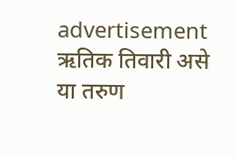advertisement
ऋतिक तिवारी असे या तरुण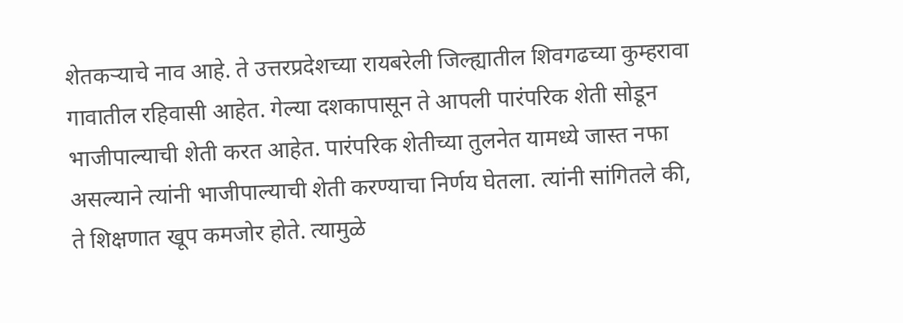शेतकऱ्याचे नाव आहे. ते उत्तरप्रदेशच्या रायबरेली जिल्ह्यातील शिवगढच्या कुम्हरावा गावातील रहिवासी आहेत. गेल्या दशकापासून ते आपली पारंपरिक शेती सोडून भाजीपाल्याची शेती करत आहेत. पारंपरिक शेतीच्या तुलनेत यामध्ये जास्त नफा असल्याने त्यांनी भाजीपाल्याची शेती करण्याचा निर्णय घेतला. त्यांनी सांगितले की, ते शिक्षणात खूप कमजोर होते. त्यामुळे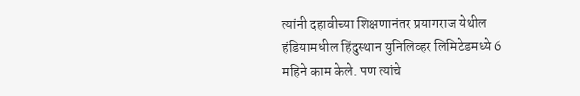त्यांनी दहावीच्या शिक्षणानंतर प्रयागराज येथील हंडियामधील हिंदुस्थान युनिलिव्हर लिमिटेडमध्ये 6 महिने काम केले. पण त्यांचे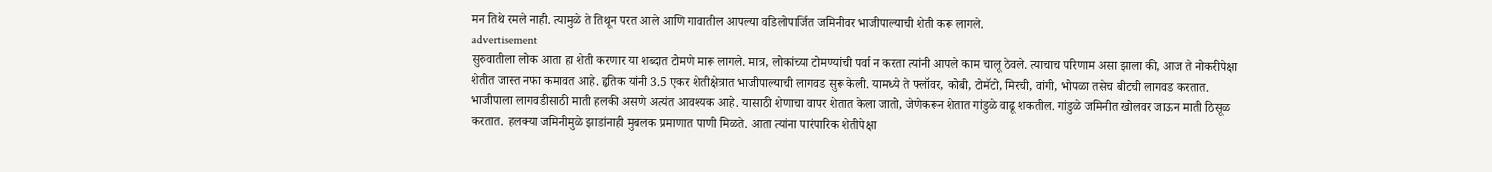मन तिथे रमले नाही. त्यामुळे ते तिथून परत आले आणि गावातील आपल्या वडिलोपार्जित जमिनीवर भाजीपाल्याची शेती करू लागले.
advertisement
सुरुवातीला लोक आता हा शेती करणार या शब्दात टोमणे मारू लागले. मात्र, लोकांच्या टोमण्यांची पर्वा न करता त्यांनी आपले काम चालू ठेवले. त्याचाच परिणाम असा झाला की, आज ते नोकरीपेक्षा शेतीत जास्त नफा कमावत आहे. हृतिक यांनी 3.5 एकर शेतीक्षेत्रात भाजीपाल्याची लागवड सुरू केली. यामध्ये ते फ्लॉवर, कोबी, टोमॅटो, मिरची, वांगी, भोपळा तसेच बीटची लागवड करतात. भाजीपाला लागवडीसाठी माती हलकी असणे अत्यंत आवश्यक आहे. यासाठी शेणाचा वापर शेतात केला जातो, जेणेकरून शेतात गांडुळे वाढू शकतील. गांडुळे जमिनीत खोलवर जाऊन माती ठिसूळ करतात. हलक्या जमिनीमुळे झाडांनाही मुबलक प्रमाणात पाणी मिळते. आता त्यांना पारंपारिक शेतीपेक्षा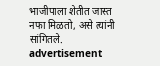भाजीपाला शेतीत जास्त नफा मिळतो, असे त्यांनी सांगितले.
advertisement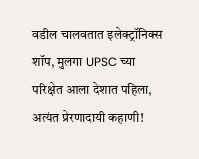वडील चालवतात इलेक्ट्रॉनिक्स शॉप, मुलगा UPSC च्या परिक्षेत आला देशात पहिला, अत्यंत प्रेरणादायी कहाणी!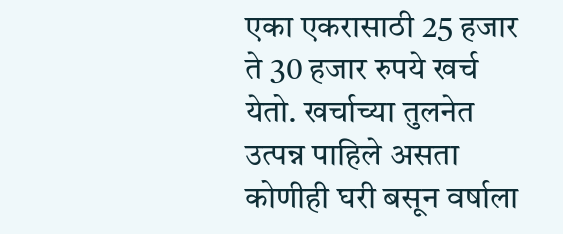एका एकरासाठी 25 हजार ते 30 हजार रुपये खर्च येतो. खर्चाच्या तुलनेत उत्पन्न पाहिले असता कोणीही घरी बसून वर्षाला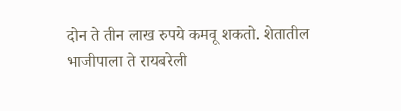दोन ते तीन लाख रुपये कमवू शकतो. शेतातील भाजीपाला ते रायबरेली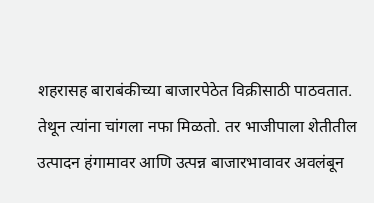शहरासह बाराबंकीच्या बाजारपेठेत विक्रीसाठी पाठवतात. तेथून त्यांना चांगला नफा मिळतो. तर भाजीपाला शेतीतील उत्पादन हंगामावर आणि उत्पन्न बाजारभावावर अवलंबून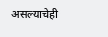असल्याचेही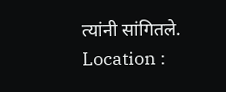त्यांनी सांगितले.
Location :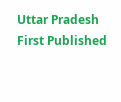Uttar Pradesh
First Published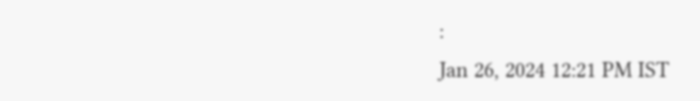:
Jan 26, 2024 12:21 PM IST